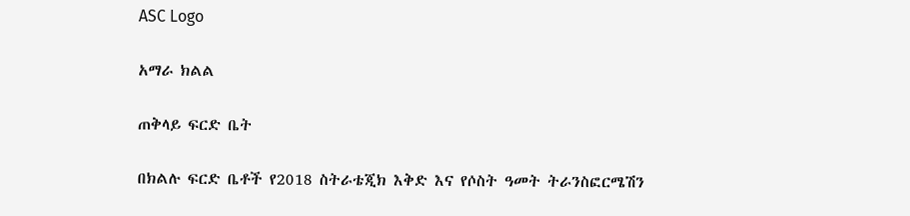ASC Logo

አማራ ክልል

ጠቅላይ ፍርድ ቤት

በክልሉ ፍርድ ቤቶች የ2018 ስትራቴጂክ እቅድ እና የሶስት ዓመት ትራንስፎርሜሽን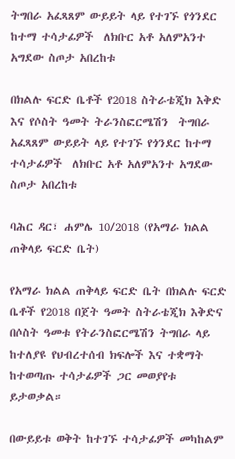ትግበራ አፈጻጸም ውይይት ላይ የተገኙ የጎንደር ከተማ ተሳታፊዎች  ለክቡር አቶ አለምአንተ አግደው ስጦታ አበረከቱ

በክልሉ ፍርድ ቤቶች የ2018 ስትራቴጂክ እቅድ እና የሶስት ዓመት ትራንስፎርሜሽን  ትግበራ አፈጻጸም ውይይት ላይ የተገኙ የጎንደር ከተማ ተሳታፊዎች  ለክቡር አቶ አለምአንተ አግደው ስጦታ አበረከቱ

ባሕር ዳር፣ ሐምሌ 10/2018 (የአማራ ክልል ጠቅላይ ፍርድ ቤት)

የአማራ ክልል ጠቅላይ ፍርድ ቤት በክልሉ ፍርድ ቤቶች የ2018 በጀት ዓመት ስትራቴጂክ እቅድና በሶስት ዓመቱ የትራንስፎርሜሽን ትግበራ ላይ ከተለያዩ የህብረተሰብ ክፍሎች እና ተቋማት ከተወጣጡ ተሳታፊዎች ጋር መወያየቱ ይታወቃል።

በውይይቱ ወቅት ከተገኙ ተሳታፊዎች መካከልም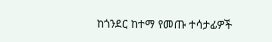ከጎንደር ከተማ የመጡ ተሳታፊዎች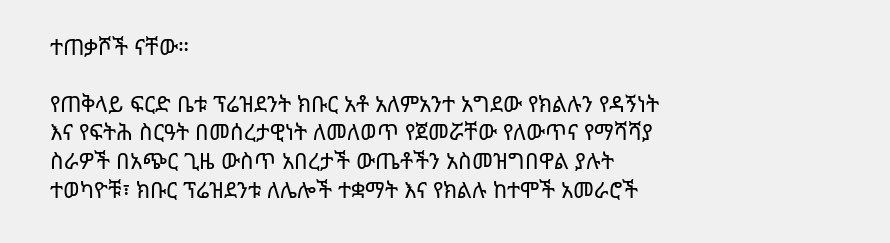ተጠቃሾች ናቸው።

የጠቅላይ ፍርድ ቤቱ ፕሬዝደንት ክቡር አቶ አለምአንተ አግደው የክልሉን የዳኝነት እና የፍትሕ ስርዓት በመሰረታዊነት ለመለወጥ የጀመሯቸው የለውጥና የማሻሻያ ስራዎች በአጭር ጊዜ ውስጥ አበረታች ውጤቶችን አስመዝግበዋል ያሉት ተወካዮቹ፣ ክቡር ፕሬዝደንቱ ለሌሎች ተቋማት እና የክልሉ ከተሞች አመራሮች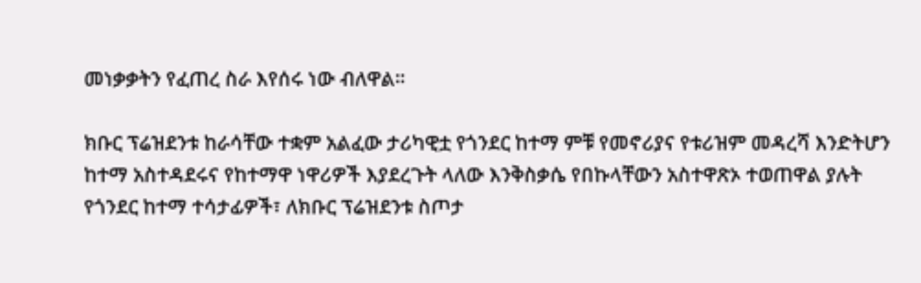መነቃቃትን የፈጠረ ስራ እየሰሩ ነው ብለዋል።

ክቡር ፕሬዝደንቱ ከራሳቸው ተቋም አልፈው ታሪካዊቷ የጎንደር ከተማ ምቹ የመኖሪያና የቱሪዝም መዳረሻ እንድትሆን ከተማ አስተዳደሩና የከተማዋ ነዋሪዎች እያደረጉት ላለው እንቅስቃሴ የበኩላቸውን አስተዋጽኦ ተወጠዋል ያሉት የጎንደር ከተማ ተሳታፊዎች፣ ለክቡር ፕሬዝደንቱ ስጦታ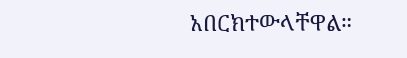አበርክተውላቸዋል።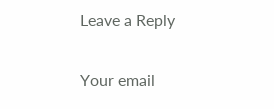Leave a Reply

Your email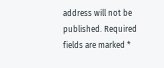address will not be published. Required fields are marked *